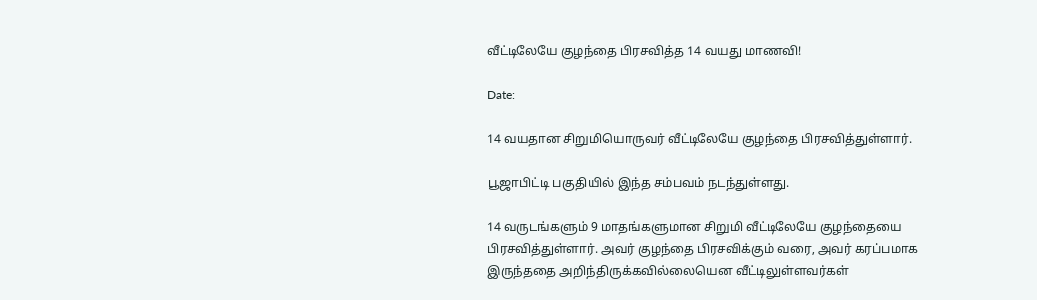வீட்டிலேயே குழந்தை பிரசவித்த 14 வயது மாணவி!

Date:

14 வயதான சிறுமியொருவர் வீட்டிலேயே குழந்தை பிரசவித்துள்ளார்.

பூஜாபிட்டி பகுதியில் இந்த சம்பவம் நடந்துள்ளது.

14 வருடங்களும் 9 மாதங்களுமான சிறுமி வீட்டிலேயே குழந்தையை பிரசவித்துள்ளார். அவர் குழந்தை பிரசவிக்கும் வரை, அவர் கரப்பமாக இருந்ததை அறிந்திருக்கவில்லையென வீட்டிலுள்ளவர்கள்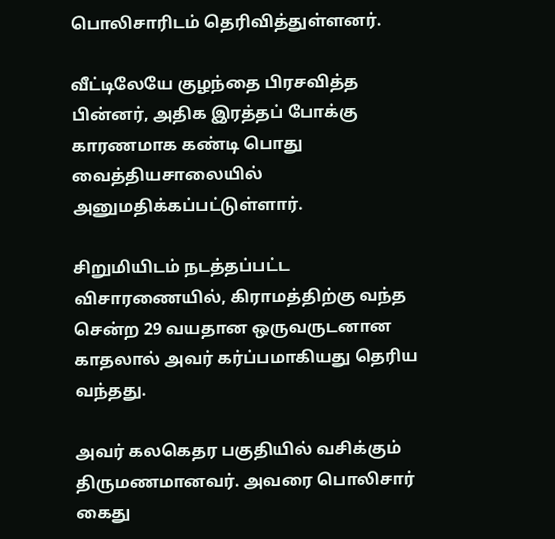பொலிசாரிடம் தெரிவித்துள்ளனர்.

வீட்டிலேயே குழந்தை பிரசவித்த பின்னர், அதிக இரத்தப் போக்கு காரணமாக கண்டி பொது வைத்தியசாலையில் அனுமதிக்கப்பட்டுள்ளார்.

சிறுமியிடம் நடத்தப்பட்ட விசாரணையில், கிராமத்திற்கு வந்த சென்ற 29 வயதான ஒருவருடனான காதலால் அவர் கர்ப்பமாகியது தெரிய வந்தது.

அவர் கலகெதர பகுதியில் வசிக்கும் திருமணமானவர். அவரை பொலிசார் கைது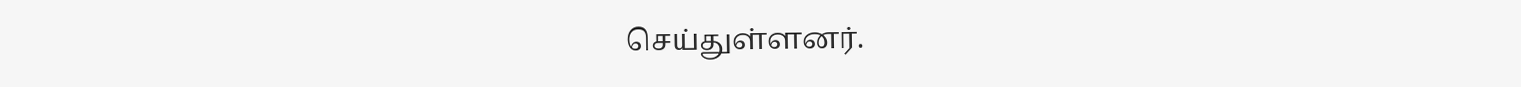செய்துள்ளனர்.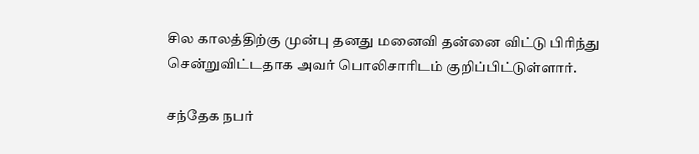சில காலத்திற்கு முன்பு தனது மனைவி தன்னை விட்டு பிரிந்து சென்றுவிட்டதாக அவர் பொலிசாரிடம் குறிப்பிட்டுள்ளார்.

சந்தேக நபர்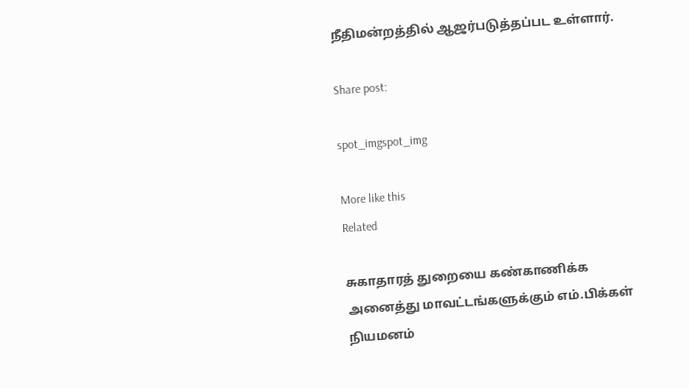நீதிமன்றத்தில் ஆஜர்படுத்தப்பட உள்ளார்.

Share post:

spot_imgspot_img

More like this
Related

சுகாதாரத் துறையை கண்காணிக்க அனைத்து மாவட்டங்களுக்கும் எம்.பிக்கள் நியமனம்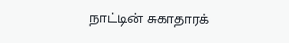நாட்டின் சுகாதாரக்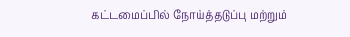கட்டமைப்பில் நோய்த்தடுப்பு மற்றும்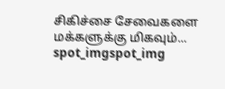சிகிச்சை சேவைகளை மக்களுக்கு மிகவும்...
spot_imgspot_img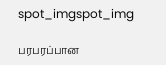spot_imgspot_img

பரபரப்பான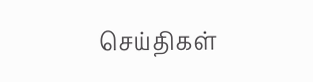செய்திகள்